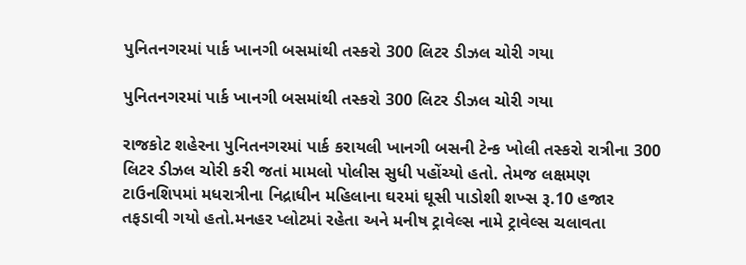પુનિતનગરમાં પાર્ક ખાનગી બસમાંથી તસ્કરો 300 લિટર ડીઝલ ચોરી ગયા

પુનિતનગરમાં પાર્ક ખાનગી બસમાંથી તસ્કરો 300 લિટર ડીઝલ ચોરી ગયા

રાજકોટ શહેરના પુનિતનગરમાં પાર્ક કરાયલી ખાનગી બસની ટેન્ક ખોલી તસ્કરો રાત્રીના 300 લિટર ડીઝલ ચોરી કરી જતાં મામલો પોલીસ સુધી પહોંચ્યો હતો. તેમજ લક્ષમણ ટાઉનશિપમાં મધરાત્રીના નિદ્રાધીન મહિલાના ઘરમાં ઘૂસી પાડોશી શખ્સ રૂ.10 હજાર તફડાવી ગયો હતો.મનહર પ્લોટમાં રહેતા અને મનીષ ટ્રાવેલ્સ નામે ટ્રાવેલ્સ ચલાવતા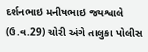દર્શનભાઇ મનીષભાઇ જયશ્વાલે (ઉ.વ.29) ચોરી અંગે તાલુકા પોલીસ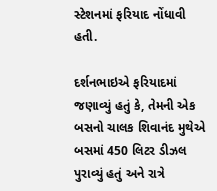સ્ટેશનમાં ફરિયાદ નોંધાવી હતી.

દર્શનભાઇએ ફરિયાદમાં જણાવ્યું હતું કે, તેમની એક બસનો ચાલક શિવાનંદ મુથેએ બસમાં 450 લિટર ડીઝલ પુરાવ્યું હતું અને રાત્રે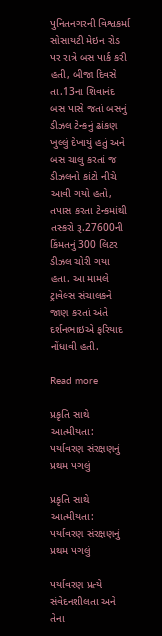પુનિતનગરની વિશ્વકર્મા સોસાયટી મેઇન રોડ પર રાત્રે બસ પાર્ક કરી હતી, બીજા દિવસે તા.13ના શિવાનંદ બસ પાસે જતાં બસનું ડીઝલ ટેન્કનું ઢાંકણ ખુલ્લું દેખાયું હતું અને બસ ચાલુ કરતાં જ ડીઝલનો કાંટો નીચે આવી ગયો હતો, તપાસ કરતા ટેન્કમાંથી તસ્કરો રૂ.27600ની કિંમતનું 300 લિટર ડીઝલ ચોરી ગયા હતા. આ મામલે ટ્રાવેલ્સ સંચાલકને જાણ કરતાં અંતે દર્શનભાઇએ ફરિયાદ નોંધાવી હતી.

Read more

પ્રકૃતિ સાથે આત્મીયતા: પર્યાવરણ સંરક્ષણનું પ્રથમ પગલું

પ્રકૃતિ સાથે આત્મીયતા: પર્યાવરણ સંરક્ષણનું પ્રથમ પગલું

પર્યાવરણ પ્રત્યે સંવેદનશીલતા અને તેના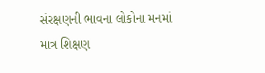સંરક્ષણની ભાવના લોકોના મનમાં માત્ર શિક્ષણ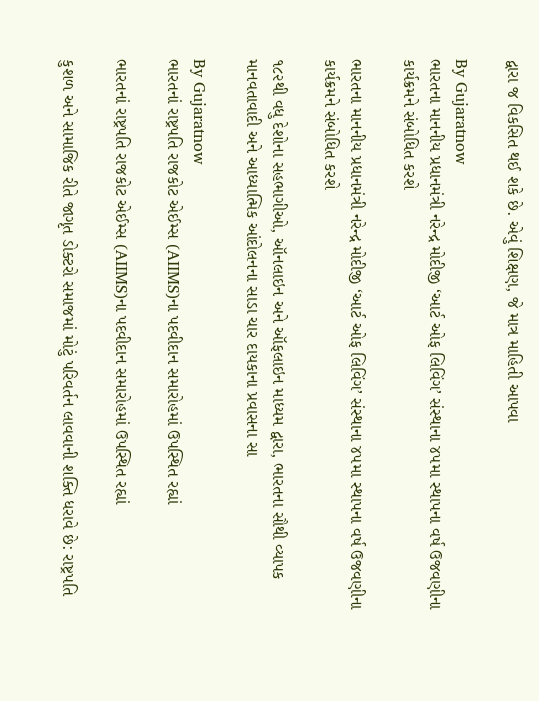દ્વારા જ વિકસિત થઈ શકે છે. એવું શિક્ષણ, જે માત્ર માહિતી આપવા

By Gujaratnow
ભારતના માનનીય પ્રધાનમંત્રી નરેન્દ્ર મોદીજી ‘આર્ટ ઓફ લિવિંગ’ સંસ્થાના ૪૫મા સ્થાપના વર્ષ ઉજવણીના કાર્યક્રમને સંબોધિત કરશે

ભારતના માનનીય પ્રધાનમંત્રી નરેન્દ્ર મોદીજી ‘આર્ટ ઓફ લિવિંગ’ સંસ્થાના ૪૫મા સ્થાપના વર્ષ ઉજવણીના કાર્યક્રમને સંબોધિત કરશે

૧૮૨થી વધુ દેશોના સહભાગીઓ, ઑનલાઇન અને ઑફલાઇન માધ્યમ દ્વારા, ભારતના સૌથી વ્યાપક માનવતાવાદી અને આધ્યાત્મિક આંદોલનના સાડા ચાર દાયકાના પ્રવાસના સા

By Gujaratnow
ભારતનાં રાષ્ટ્રપતિ રાજકોટ એઈમ્સ (AIIMS)ના પદવીદાન સમારોહમાં ઉપસ્થિત રહ્યાં

ભારતનાં રાષ્ટ્રપતિ રાજકોટ એઈમ્સ (AIIMS)ના પદવીદાન સમારોહમાં ઉપસ્થિત રહ્યાં

કુશળ અને સામાજિક રીતે જાગૃત ડોક્ટરો સમાજમાં મોટું પરિવર્તન લાવવાની શક્તિ ધરાવે છે: રાષ્ટ્રપતિ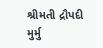શ્રીમતી દ્રૌપદી મુર્મુ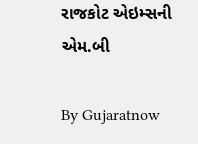રાજકોટ એઇમ્સની એમ.બી

By Gujaratnow